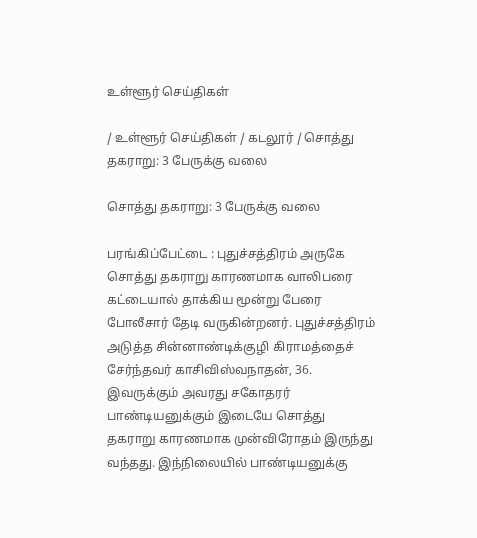உள்ளூர் செய்திகள்

/ உள்ளூர் செய்திகள் / கடலூர் / சொத்து தகராறு: 3 பேருக்கு வலை

சொத்து தகராறு: 3 பேருக்கு வலை

பரங்கிப்பேட்டை : புதுச்சத்திரம் அருகே சொத்து தகராறு காரணமாக வாலிபரை கட்டையால் தாக்கிய மூன்று பேரை போலீசார் தேடி வருகின்றனர். புதுச்சத்திரம் அடுத்த சின்னாண்டிக்குழி கிராமத்தைச் சேர்ந்தவர் காசிவிஸ்வநாதன், 36. இவருக்கும் அவரது சகோதரர் பாண்டியனுக்கும் இடையே சொத்து தகராறு காரணமாக முன்விரோதம் இருந்து வந்தது. இந்நிலையில் பாண்டியனுக்கு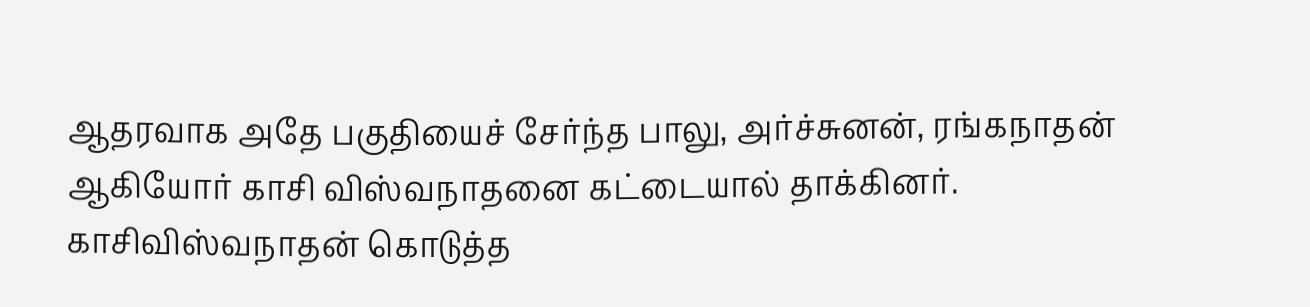ஆதரவாக அதே பகுதியைச் சேர்ந்த பாலு, அர்ச்சுனன், ரங்கநாதன் ஆகியோர் காசி விஸ்வநாதனை கட்டையால் தாக்கினர். காசிவிஸ்வநாதன் கொடுத்த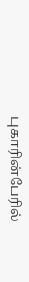புகாரின்பேரில்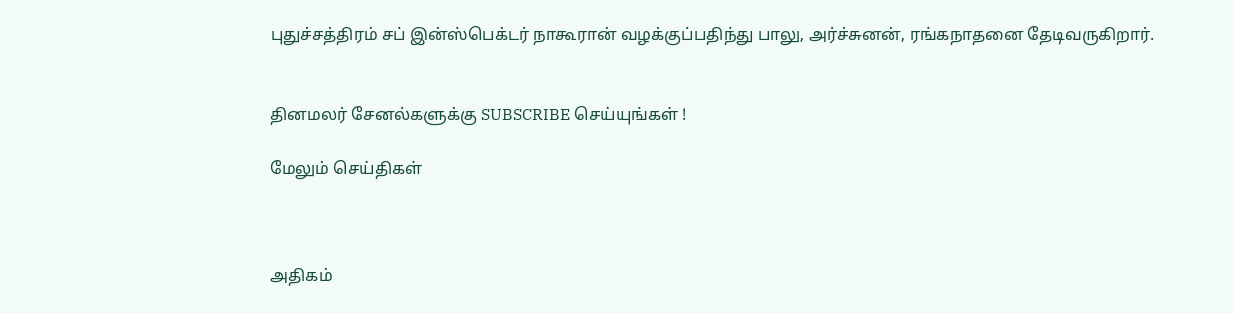புதுச்சத்திரம் சப் இன்ஸ்பெக்டர் நாகூரான் வழக்குப்பதிந்து பாலு, அர்ச்சுனன், ரங்கநாதனை தேடிவருகிறார்.


தினமலர் சேனல்களுக்கு SUBSCRIBE செய்யுங்கள் !

மேலும் செய்திகள்



அதிகம்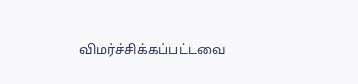விமர்ச்சிக்கப்பட்டவை